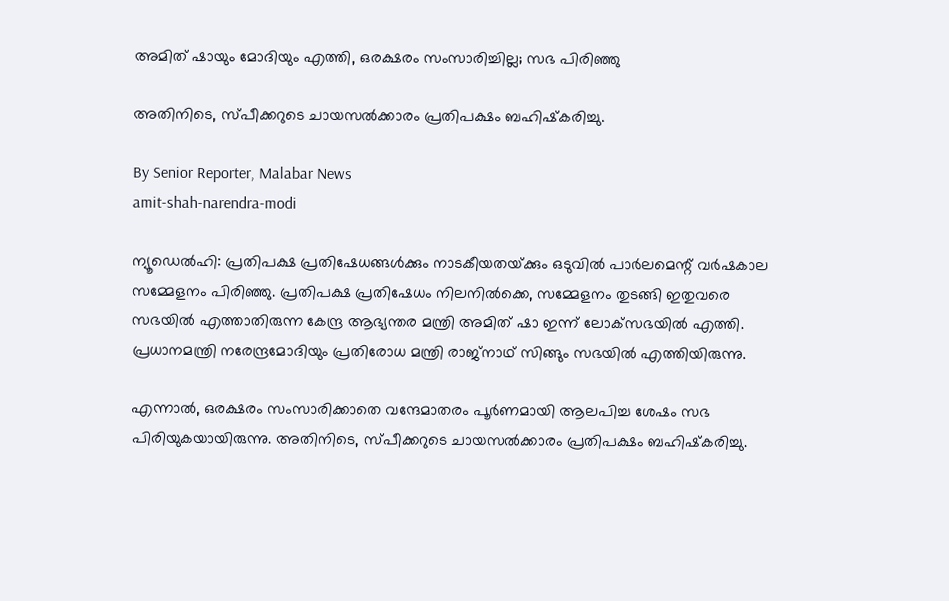അമിത് ഷായും മോദിയും എത്തി, ഒരക്ഷരം സംസാരിച്ചില്ല; സഭ പിരിഞ്ഞു

അതിനിടെ, സ്‌പീക്കറുടെ ചായസൽക്കാരം പ്രതിപക്ഷം ബഹിഷ്‌കരിച്ചു.

By Senior Reporter, Malabar News
amit-shah-narendra-modi

ന്യൂഡെൽഹി: പ്രതിപക്ഷ പ്രതിഷേധങ്ങൾക്കും നാടകീയതയ്‌ക്കും ഒടുവിൽ പാർലമെന്റ് വർഷകാല സമ്മേളനം പിരിഞ്ഞു. പ്രതിപക്ഷ പ്രതിഷേധം നിലനിൽക്കെ, സമ്മേളനം തുടങ്ങി ഇതുവരെ സഭയിൽ എത്താതിരുന്ന കേന്ദ്ര ആഭ്യന്തര മന്ത്രി അമിത് ഷാ ഇന്ന് ലോക്‌സഭയിൽ എത്തി. പ്രധാനമന്ത്രി നരേന്ദ്രമോദിയും പ്രതിരോധ മന്ത്രി രാജ്‌നാഥ് സിങ്ങും സഭയിൽ എത്തിയിരുന്നു.

എന്നാൽ, ഒരക്ഷരം സംസാരിക്കാതെ വന്ദേമാതരം പൂർണമായി ആലപിച്ച ശേഷം സഭ പിരിയുകയായിരുന്നു. അതിനിടെ, സ്‌പീക്കറുടെ ചായസൽക്കാരം പ്രതിപക്ഷം ബഹിഷ്‌കരിച്ചു.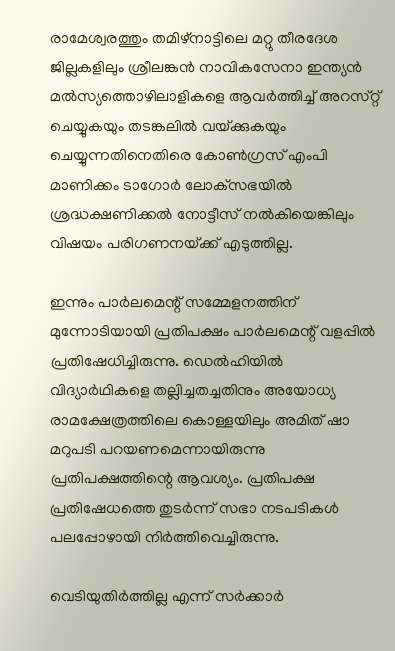രാമേശ്വരത്തും തമിഴ്‌നാട്ടിലെ മറ്റു തീരദേശ ജില്ലകളിലും ശ്രീലങ്കൻ നാവികസേനാ ഇന്ത്യൻ മൽസ്യത്തൊഴിലാളികളെ ആവർത്തിച്ച് അറസ്‌റ്റ് ചെയ്യുകയും തടങ്കലിൽ വയ്‌ക്കുകയും ചെയ്യുന്നതിനെതിരെ കോൺഗ്രസ് എംപി മാണിക്കം ടാഗോർ ലോക്‌സഭയിൽ ശ്രദ്ധക്ഷണിക്കൽ നോട്ടീസ് നൽകിയെങ്കിലും വിഷയം പരിഗണനയ്‌ക്ക്‌ എടുത്തില്ല.

ഇന്നും പാർലമെന്റ് സമ്മേളനത്തിന് മുന്നോടിയായി പ്രതിപക്ഷം പാർലമെന്റ് വളപ്പിൽ പ്രതിഷേധിച്ചിരുന്നു. ഡെൽഹിയിൽ വിദ്യാർഥികളെ തല്ലിച്ചതച്ചതിനും അയോധ്യ രാമക്ഷേത്രത്തിലെ കൊള്ളയിലും അമിത് ഷാ മറുപടി പറയണമെന്നായിരുന്നു പ്രതിപക്ഷത്തിന്റെ ആവശ്യം. പ്രതിപക്ഷ പ്രതിഷേധത്തെ തുടർന്ന് സഭാ നടപടികൾ പലപ്പോഴായി നിർത്തിവെച്ചിരുന്നു.

വെടിയുതിർത്തില്ല എന്ന് സർക്കാർ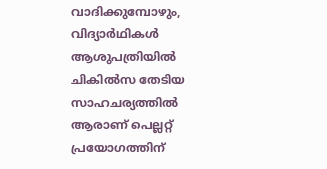വാദിക്കുമ്പോഴും, വിദ്യാർഥികൾ ആശുപത്രിയിൽ ചികിൽസ തേടിയ സാഹചര്യത്തിൽ ആരാണ് പെല്ലറ്റ് പ്രയോഗത്തിന്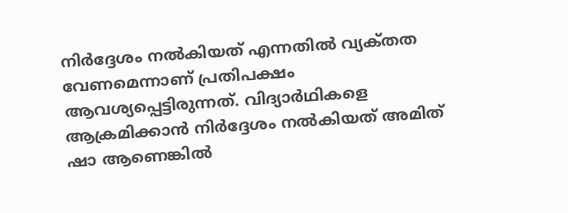നിർദ്ദേശം നൽകിയത് എന്നതിൽ വ്യക്‌തത വേണമെന്നാണ് പ്രതിപക്ഷം ആവശ്യപ്പെട്ടിരുന്നത്. വിദ്യാർഥികളെ ആക്രമിക്കാൻ നിർദ്ദേശം നൽകിയത് അമിത് ഷാ ആണെങ്കിൽ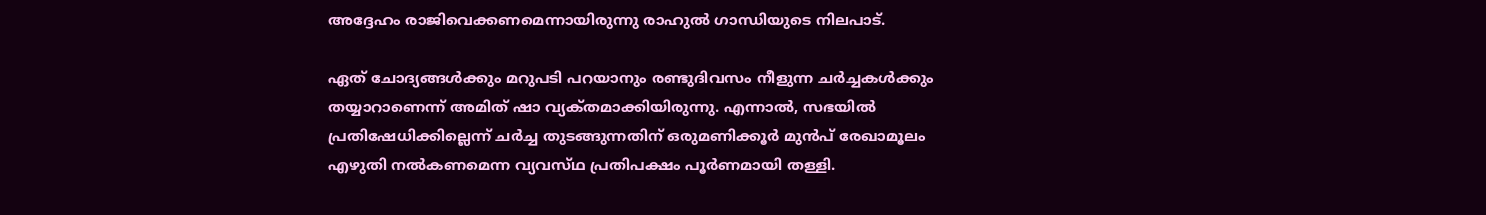അദ്ദേഹം രാജിവെക്കണമെന്നായിരുന്നു രാഹുൽ ഗാന്ധിയുടെ നിലപാട്.

ഏത് ചോദ്യങ്ങൾക്കും മറുപടി പറയാനും രണ്ടുദിവസം നീളുന്ന ചർച്ചകൾക്കും തയ്യാറാണെന്ന് അമിത് ഷാ വ്യക്‌തമാക്കിയിരുന്നു. എന്നാൽ, സഭയിൽ പ്രതിഷേധിക്കില്ലെന്ന് ചർച്ച തുടങ്ങുന്നതിന് ഒരുമണിക്കൂർ മുൻപ് രേഖാമൂലം എഴുതി നൽകണമെന്ന വ്യവസ്‌ഥ പ്രതിപക്ഷം പൂർണമായി തള്ളി.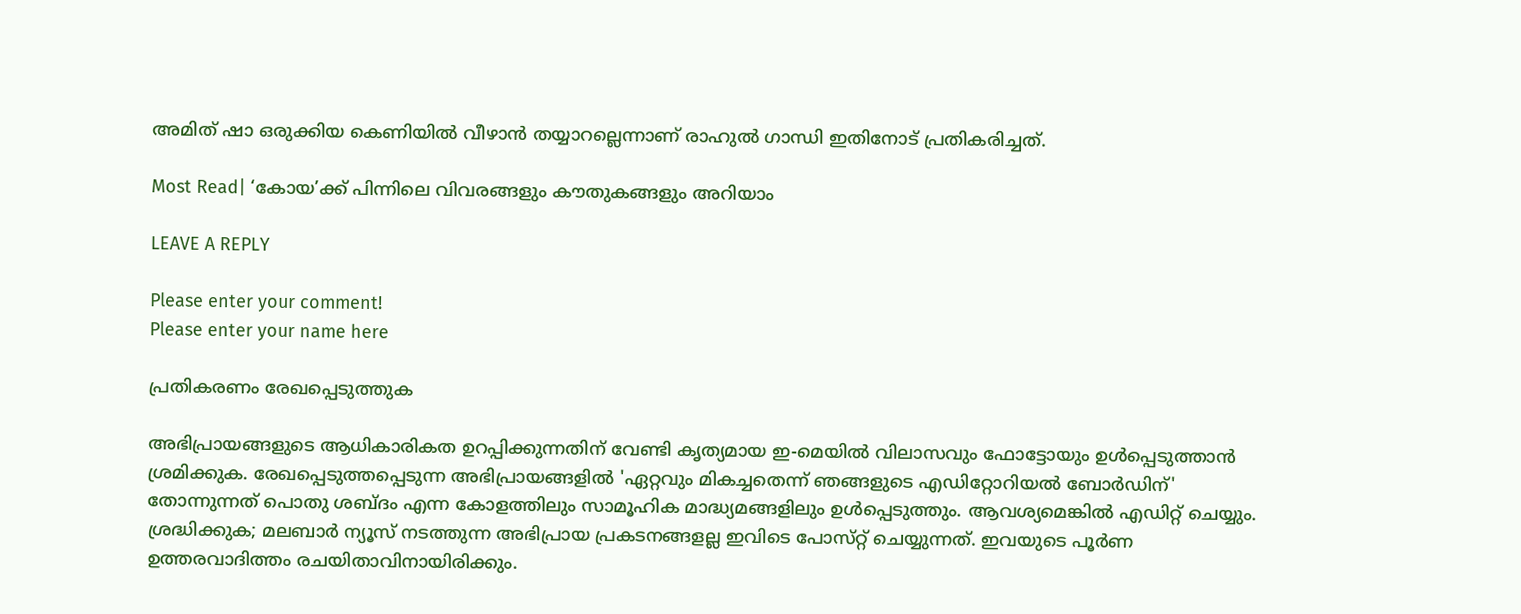അമിത് ഷാ ഒരുക്കിയ കെണിയിൽ വീഴാൻ തയ്യാറല്ലെന്നാണ് രാഹുൽ ഗാന്ധി ഇതിനോട് പ്രതികരിച്ചത്.

Most Read| ‘കോയ’ക്ക് പിന്നിലെ വിവരങ്ങളും കൗതുകങ്ങളും അറിയാം

LEAVE A REPLY

Please enter your comment!
Please enter your name here

പ്രതികരണം രേഖപ്പെടുത്തുക

അഭിപ്രായങ്ങളുടെ ആധികാരികത ഉറപ്പിക്കുന്നതിന് വേണ്ടി കൃത്യമായ ഇ-മെയിൽ വിലാസവും ഫോട്ടോയും ഉൾപ്പെടുത്താൻ ശ്രമിക്കുക. രേഖപ്പെടുത്തപ്പെടുന്ന അഭിപ്രായങ്ങളിൽ 'ഏറ്റവും മികച്ചതെന്ന് ഞങ്ങളുടെ എഡിറ്റോറിയൽ ബോർഡിന്' തോന്നുന്നത് പൊതു ശബ്‌ദം എന്ന കോളത്തിലും സാമൂഹിക മാദ്ധ്യമങ്ങളിലും ഉൾപ്പെടുത്തും. ആവശ്യമെങ്കിൽ എഡിറ്റ് ചെയ്യും. ശ്രദ്ധിക്കുക; മലബാർ ന്യൂസ് നടത്തുന്ന അഭിപ്രായ പ്രകടനങ്ങളല്ല ഇവിടെ പോസ്‌റ്റ് ചെയ്യുന്നത്. ഇവയുടെ പൂർണ ഉത്തരവാദിത്തം രചയിതാവിനായിരിക്കും.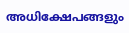അധിക്ഷേപങ്ങളും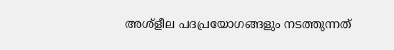അശ്‌ളീല പദപ്രയോഗങ്ങളും നടത്തുന്നത്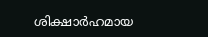ശിക്ഷാർഹമായ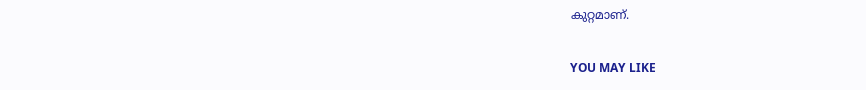കുറ്റമാണ്.

YOU MAY LIKE